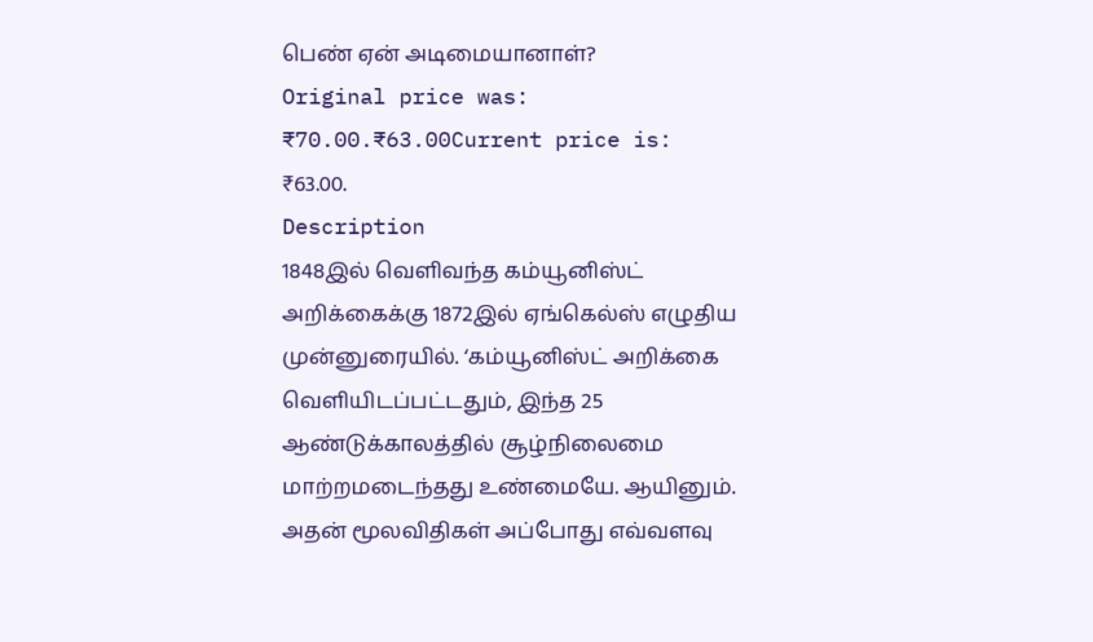பெண் ஏன் அடிமையானாள்?
Original price was: ₹70.00.₹63.00Current price is: ₹63.00.
Description
1848இல் வெளிவந்த கம்யூனிஸ்ட் அறிக்கைக்கு 1872இல் ஏங்கெல்ஸ் எழுதிய முன்னுரையில். ‘கம்யூனிஸ்ட் அறிக்கை வெளியிடப்பட்டதும், இந்த 25 ஆண்டுக்காலத்தில் சூழ்நிலைமை மாற்றமடைந்தது உண்மையே. ஆயினும். அதன் மூலவிதிகள் அப்போது எவ்வளவு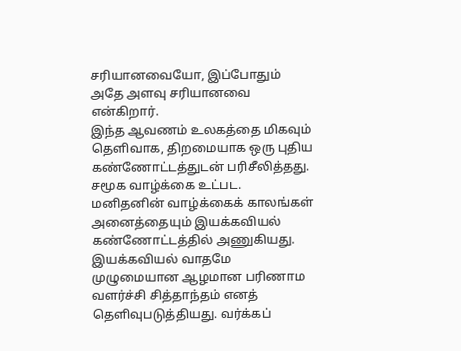சரியானவையோ, இப்போதும் அதே அளவு சரியானவை என்கிறார்.
இந்த ஆவணம் உலகத்தை மிகவும் தெளிவாக, திறமையாக ஒரு புதிய கண்ணோட்டத்துடன் பரிசீலித்தது. சமூக வாழ்க்கை உட்பட. மனிதனின் வாழ்க்கைக் காலங்கள் அனைத்தையும் இயக்கவியல் கண்ணோட்டத்தில் அணுகியது. இயக்கவியல் வாதமே முழுமையான ஆழமான பரிணாம வளர்ச்சி சித்தாந்தம் எனத் தெளிவுபடுத்தியது. வர்க்கப்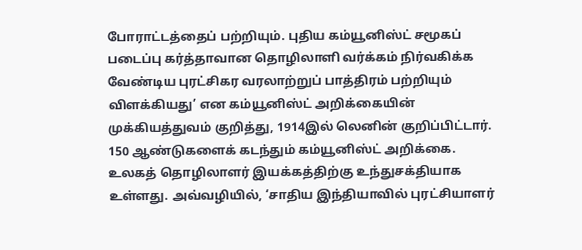போராட்டத்தைப் பற்றியும். புதிய கம்யூனிஸ்ட் சமூகப் படைப்பு கர்த்தாவான தொழிலாளி வர்க்கம் நிர்வகிக்க வேண்டிய புரட்சிகர வரலாற்றுப் பாத்திரம் பற்றியும் விளக்கியது’ என கம்யூனிஸ்ட் அறிக்கையின் முக்கியத்துவம் குறித்து, 1914இல் லெனின் குறிப்பிட்டார்.
150 ஆண்டுகளைக் கடந்தும் கம்யூனிஸ்ட் அறிக்கை. உலகத் தொழிலாளர் இயக்கத்திற்கு உந்துசக்தியாக உள்ளது. அவ்வழியில், ‘சாதிய இந்தியாவில் புரட்சியாளர்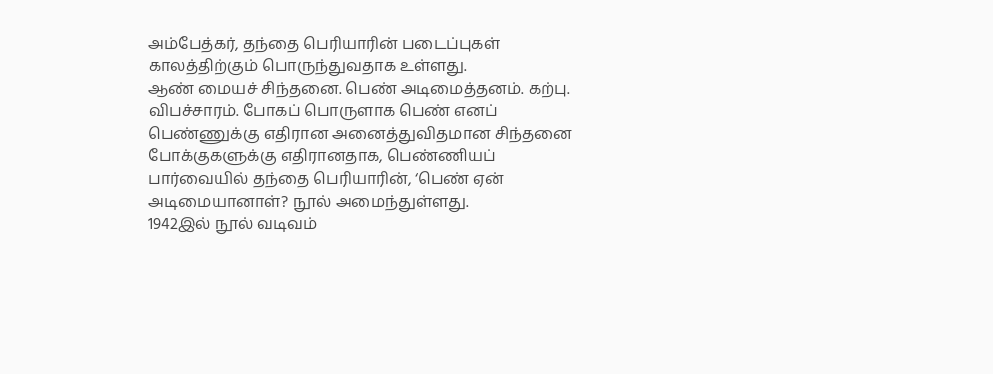அம்பேத்கர், தந்தை பெரியாரின் படைப்புகள் காலத்திற்கும் பொருந்துவதாக உள்ளது.
ஆண் மையச் சிந்தனை. பெண் அடிமைத்தனம். கற்பு. விபச்சாரம். போகப் பொருளாக பெண் எனப் பெண்ணுக்கு எதிரான அனைத்துவிதமான சிந்தனை போக்குகளுக்கு எதிரானதாக, பெண்ணியப் பார்வையில் தந்தை பெரியாரின், ‘பெண் ஏன் அடிமையானாள்? நூல் அமைந்துள்ளது.
1942இல் நூல் வடிவம்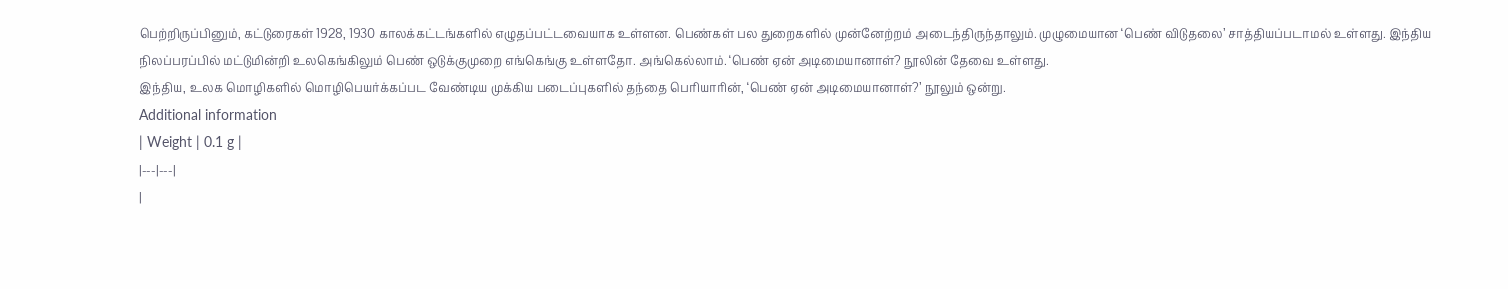பெற்றிருப்பினும், கட்டுரைகள் 1928, 1930 காலக்கட்டங்களில் எழுதப்பட்டவையாக உள்ளன. பெண்கள் பல துறைகளில் முன்னேற்றம் அடைந்திருந்தாலும். முழுமையான ‘பெண் விடுதலை’ சாத்தியப்படாமல் உள்ளது. இந்திய நிலப்பரப்பில் மட்டுமின்றி உலகெங்கிலும் பெண் ஒடுக்குமுறை எங்கெங்கு உள்ளதோ. அங்கெல்லாம். ‘பெண் ஏன் அடிமையானாள்? நூலின் தேவை உள்ளது.
இந்திய, உலக மொழிகளில் மொழிபெயர்க்கப்பட வேண்டிய முக்கிய படைப்புகளில் தந்தை பெரியாரின், ‘பெண் ஏன் அடிமையானாள்?’ நூலும் ஒன்று.
Additional information
| Weight | 0.1 g |
|---|---|
|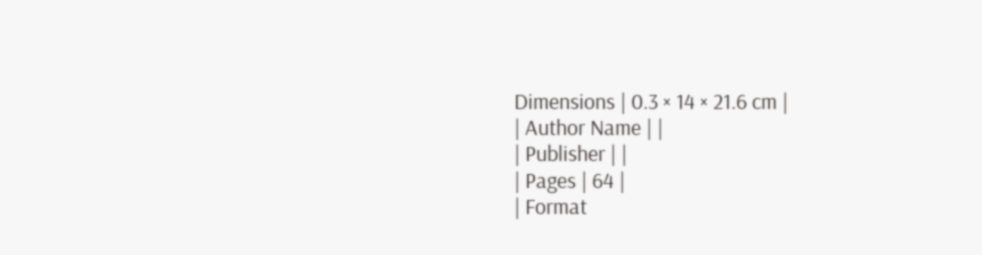Dimensions | 0.3 × 14 × 21.6 cm |
| Author Name | |
| Publisher | |
| Pages | 64 |
| Format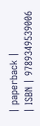| paperback |
| ISBN | 9789349539006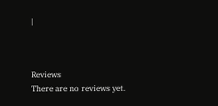|



Reviews
There are no reviews yet.